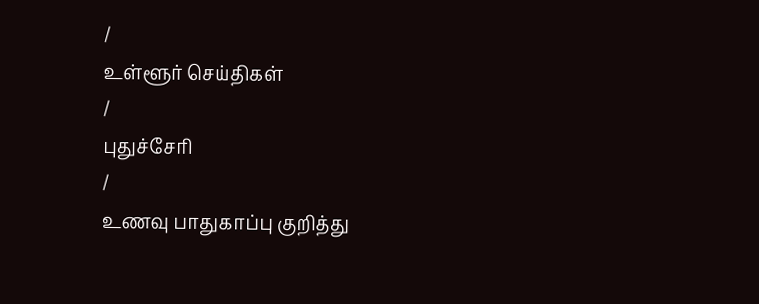/
உள்ளூர் செய்திகள்
/
புதுச்சேரி
/
உணவு பாதுகாப்பு குறித்து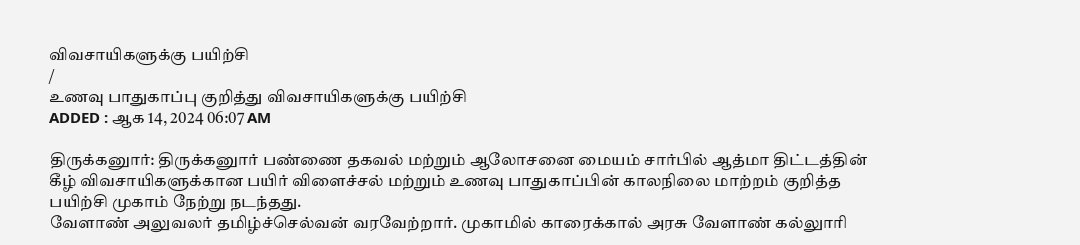விவசாயிகளுக்கு பயிற்சி
/
உணவு பாதுகாப்பு குறித்து விவசாயிகளுக்கு பயிற்சி
ADDED : ஆக 14, 2024 06:07 AM

திருக்கனுார்: திருக்கனுார் பண்ணை தகவல் மற்றும் ஆலோசனை மையம் சார்பில் ஆத்மா திட்டத்தின் கீழ் விவசாயிகளுக்கான பயிர் விளைச்சல் மற்றும் உணவு பாதுகாப்பின் காலநிலை மாற்றம் குறித்த பயிற்சி முகாம் நேற்று நடந்தது.
வேளாண் அலுவலர் தமிழ்ச்செல்வன் வரவேற்றார். முகாமில் காரைக்கால் அரசு வேளாண் கல்லுாரி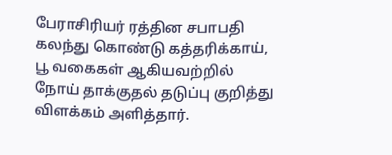பேராசிரியர் ரத்தின சபாபதி கலந்து கொண்டு கத்தரிக்காய், பூ வகைகள் ஆகியவற்றில் நோய் தாக்குதல் தடுப்பு குறித்து விளக்கம் அளித்தார்.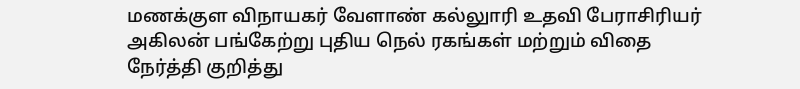மணக்குள விநாயகர் வேளாண் கல்லுாரி உதவி பேராசிரியர் அகிலன் பங்கேற்று புதிய நெல் ரகங்கள் மற்றும் விதை நேர்த்தி குறித்து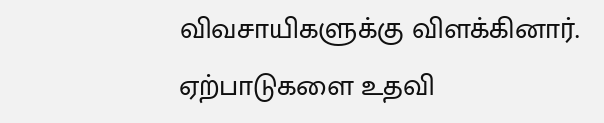விவசாயிகளுக்கு விளக்கினார்.
ஏற்பாடுகளை உதவி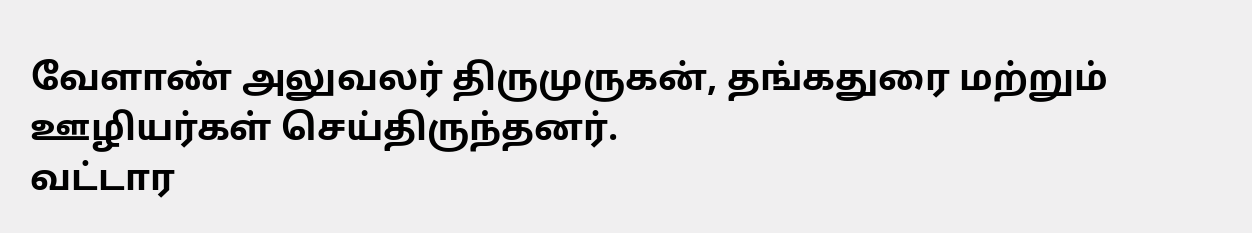வேளாண் அலுவலர் திருமுருகன், தங்கதுரை மற்றும் ஊழியர்கள் செய்திருந்தனர்.
வட்டார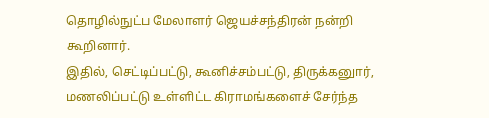தொழில்நுட்ப மேலாளர் ஜெயச்சந்திரன் நன்றி கூறினார்.
இதில், செட்டிப்பட்டு, கூனிச்சம்பட்டு, திருக்கனுார், மணலிப்பட்டு உள்ளிட்ட கிராமங்களைச் சேர்ந்த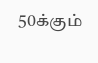50க்கும்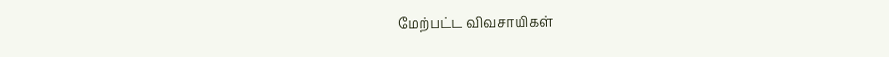மேற்பட்ட விவசாயிகள்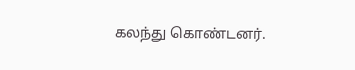கலந்து கொண்டனர்.